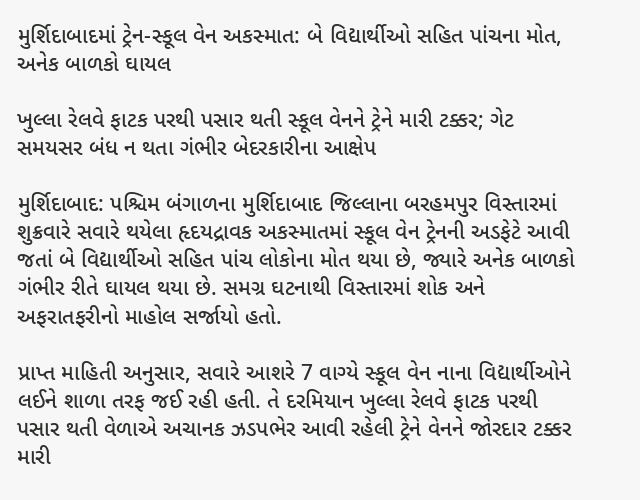મુર્શિદાબાદમાં ટ્રેન-સ્કૂલ વેન અકસ્માત: બે વિદ્યાર્થીઓ સહિત પાંચના મોત, અનેક બાળકો ઘાયલ

ખુલ્લા રેલવે ફાટક પરથી પસાર થતી સ્કૂલ વેનને ટ્રેને મારી ટક્કર; ગેટ સમયસર બંધ ન થતા ગંભીર બેદરકારીના આક્ષેપ

મુર્શિદાબાદ: પશ્ચિમ બંગાળના મુર્શિદાબાદ જિલ્લાના બરહમપુર વિસ્તારમાં શુક્રવારે સવારે થયેલા હૃદયદ્રાવક અકસ્માતમાં સ્કૂલ વેન ટ્રેનની અડફેટે આવી જતાં બે વિદ્યાર્થીઓ સહિત પાંચ લોકોના મોત થયા છે, જ્યારે અનેક બાળકો ગંભીર રીતે ઘાયલ થયા છે. સમગ્ર ઘટનાથી વિસ્તારમાં શોક અને અફરાતફરીનો માહોલ સર્જાયો હતો.

પ્રાપ્ત માહિતી અનુસાર, સવારે આશરે 7 વાગ્યે સ્કૂલ વેન નાના વિદ્યાર્થીઓને લઈને શાળા તરફ જઈ રહી હતી. તે દરમિયાન ખુલ્લા રેલવે ફાટક પરથી પસાર થતી વેળાએ અચાનક ઝડપભેર આવી રહેલી ટ્રેને વેનને જોરદાર ટક્કર મારી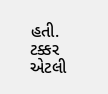હતી. ટક્કર એટલી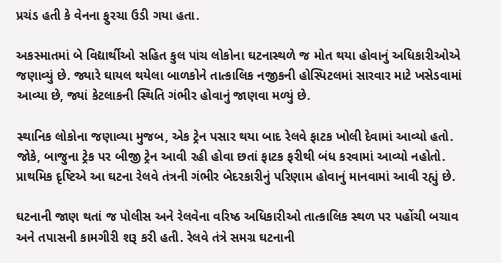પ્રચંડ હતી કે વેનના ફુરચા ઉડી ગયા હતા.

અકસ્માતમાં બે વિદ્યાર્થીઓ સહિત કુલ પાંચ લોકોના ઘટનાસ્થળે જ મોત થયા હોવાનું અધિકારીઓએ જણાવ્યું છે. જ્યારે ઘાયલ થયેલા બાળકોને તાત્કાલિક નજીકની હોસ્પિટલમાં સારવાર માટે ખસેડવામાં આવ્યા છે, જ્યાં કેટલાકની સ્થિતિ ગંભીર હોવાનું જાણવા મળ્યું છે.

સ્થાનિક લોકોના જણાવ્યા મુજબ, એક ટ્રેન પસાર થયા બાદ રેલવે ફાટક ખોલી દેવામાં આવ્યો હતો. જોકે, બાજુના ટ્રેક પર બીજી ટ્રેન આવી રહી હોવા છતાં ફાટક ફરીથી બંધ કરવામાં આવ્યો નહોતો. પ્રાથમિક દૃષ્ટિએ આ ઘટના રેલવે તંત્રની ગંભીર બેદરકારીનું પરિણામ હોવાનું માનવામાં આવી રહ્યું છે.

ઘટનાની જાણ થતાં જ પોલીસ અને રેલવેના વરિષ્ઠ અધિકારીઓ તાત્કાલિક સ્થળ પર પહોંચી બચાવ અને તપાસની કામગીરી શરૂ કરી હતી. રેલવે તંત્રે સમગ્ર ઘટનાની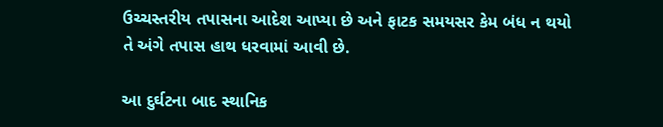ઉચ્ચસ્તરીય તપાસના આદેશ આપ્યા છે અને ફાટક સમયસર કેમ બંધ ન થયો તે અંગે તપાસ હાથ ધરવામાં આવી છે.

આ દુર્ઘટના બાદ સ્થાનિક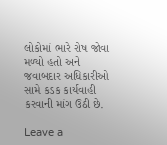લોકોમાં ભારે રોષ જોવા મળ્યો હતો અને જવાબદાર અધિકારીઓ સામે કડક કાર્યવાહી કરવાની માંગ ઉઠી છે.

Leave a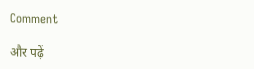Comment

और पढ़ें